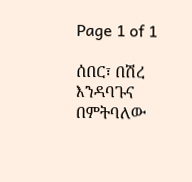Page 1 of 1

ሰበር፣ በሽረ እንዳባጉና በምትባለው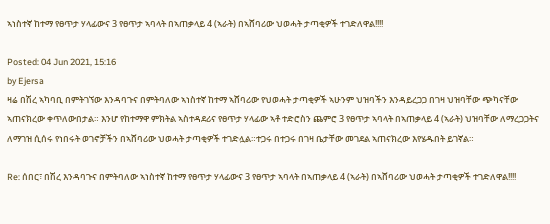ኣነስተኛ ከተማ የፀጥታ ሃላፊውና 3 የፀጥታ ኣባላት በኣጠቃላይ 4 (ኣራት) በኣሸባሪው ህወሓት ታጣቂዎች ተገድለዋል!!!!

Posted: 04 Jun 2021, 15:16
by Ejersa
ዛሬ በሽረ ኣካባቢ በምትገኘው እንዳባጉና በምትባለው ኣነስተኛ ከተማ ኣሸባሪው የህወሓት ታጣቂዎች ኣሁንም ህዝባችን እንዳይረጋጋ በገዛ ህዝባቸው ጭካናቸው ኣጠናክረው ቀጥለውበታል። እንሆ የከተማዋ ምክትል ኣስተዳደሪና የፀጥታ ሃላፊው ኣቶ ተድሮስን ጨምሮ 3 የፀጥታ ኣባላት በኣጠቃላይ 4 (ኣራት) ህዝባቸው ለማረጋጋትና ለማገዝ ሲሰሩ የነበሩት ወገኖቻችን በኣሸባሪው ህወሓት ታጣቂዎች ተገድሏል።ተጋሩ በተጋሩ በገዛ ቤታቸው መገደል ኣጠናክረው እየሄዱበት ይገኛል።

Re: ሰበር፣ በሽረ እንዳባጉና በምትባለው ኣነስተኛ ከተማ የፀጥታ ሃላፊውና 3 የፀጥታ ኣባላት በኣጠቃላይ 4 (ኣራት) በኣሸባሪው ህወሓት ታጣቂዎች ተገድለዋል!!!!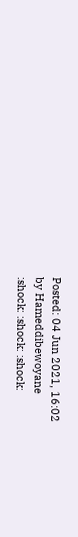Posted: 04 Jun 2021, 16:02
by Hameddibewoyane
:shock: :shock: :shock: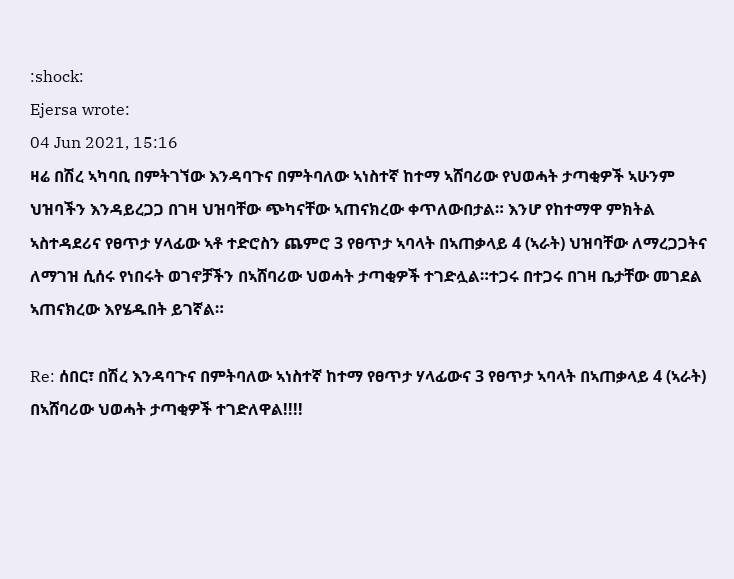:shock:
Ejersa wrote:
04 Jun 2021, 15:16
ዛሬ በሽረ ኣካባቢ በምትገኘው እንዳባጉና በምትባለው ኣነስተኛ ከተማ ኣሸባሪው የህወሓት ታጣቂዎች ኣሁንም ህዝባችን እንዳይረጋጋ በገዛ ህዝባቸው ጭካናቸው ኣጠናክረው ቀጥለውበታል። እንሆ የከተማዋ ምክትል ኣስተዳደሪና የፀጥታ ሃላፊው ኣቶ ተድሮስን ጨምሮ 3 የፀጥታ ኣባላት በኣጠቃላይ 4 (ኣራት) ህዝባቸው ለማረጋጋትና ለማገዝ ሲሰሩ የነበሩት ወገኖቻችን በኣሸባሪው ህወሓት ታጣቂዎች ተገድሏል።ተጋሩ በተጋሩ በገዛ ቤታቸው መገደል ኣጠናክረው እየሄዱበት ይገኛል።

Re: ሰበር፣ በሽረ እንዳባጉና በምትባለው ኣነስተኛ ከተማ የፀጥታ ሃላፊውና 3 የፀጥታ ኣባላት በኣጠቃላይ 4 (ኣራት) በኣሸባሪው ህወሓት ታጣቂዎች ተገድለዋል!!!!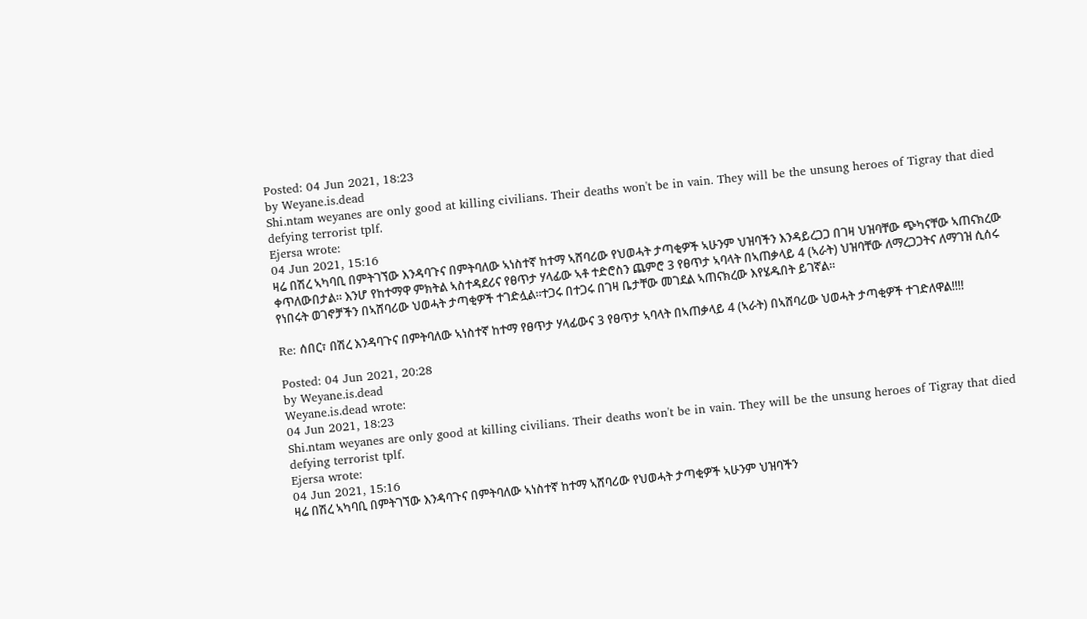Posted: 04 Jun 2021, 18:23
by Weyane.is.dead
Shi.ntam weyanes are only good at killing civilians. Their deaths won't be in vain. They will be the unsung heroes of Tigray that died defying terrorist tplf.
Ejersa wrote:
04 Jun 2021, 15:16
ዛሬ በሽረ ኣካባቢ በምትገኘው እንዳባጉና በምትባለው ኣነስተኛ ከተማ ኣሸባሪው የህወሓት ታጣቂዎች ኣሁንም ህዝባችን እንዳይረጋጋ በገዛ ህዝባቸው ጭካናቸው ኣጠናክረው ቀጥለውበታል። እንሆ የከተማዋ ምክትል ኣስተዳደሪና የፀጥታ ሃላፊው ኣቶ ተድሮስን ጨምሮ 3 የፀጥታ ኣባላት በኣጠቃላይ 4 (ኣራት) ህዝባቸው ለማረጋጋትና ለማገዝ ሲሰሩ የነበሩት ወገኖቻችን በኣሸባሪው ህወሓት ታጣቂዎች ተገድሏል።ተጋሩ በተጋሩ በገዛ ቤታቸው መገደል ኣጠናክረው እየሄዱበት ይገኛል።

Re: ሰበር፣ በሽረ እንዳባጉና በምትባለው ኣነስተኛ ከተማ የፀጥታ ሃላፊውና 3 የፀጥታ ኣባላት በኣጠቃላይ 4 (ኣራት) በኣሸባሪው ህወሓት ታጣቂዎች ተገድለዋል!!!!

Posted: 04 Jun 2021, 20:28
by Weyane.is.dead
Weyane.is.dead wrote:
04 Jun 2021, 18:23
Shi.ntam weyanes are only good at killing civilians. Their deaths won't be in vain. They will be the unsung heroes of Tigray that died defying terrorist tplf.
Ejersa wrote:
04 Jun 2021, 15:16
ዛሬ በሽረ ኣካባቢ በምትገኘው እንዳባጉና በምትባለው ኣነስተኛ ከተማ ኣሸባሪው የህወሓት ታጣቂዎች ኣሁንም ህዝባችን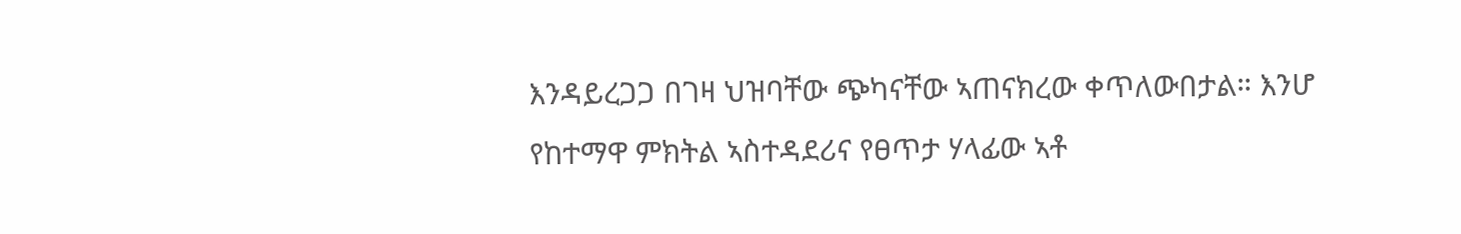እንዳይረጋጋ በገዛ ህዝባቸው ጭካናቸው ኣጠናክረው ቀጥለውበታል። እንሆ የከተማዋ ምክትል ኣስተዳደሪና የፀጥታ ሃላፊው ኣቶ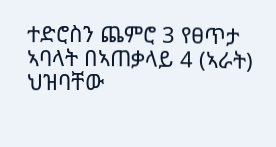ተድሮስን ጨምሮ 3 የፀጥታ ኣባላት በኣጠቃላይ 4 (ኣራት) ህዝባቸው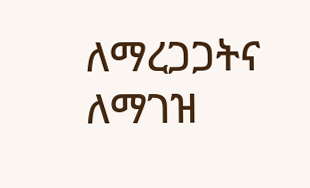ለማረጋጋትና ለማገዝ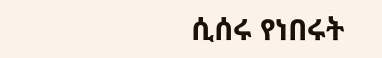ሲሰሩ የነበሩት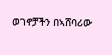ወገኖቻችን በኣሸባሪው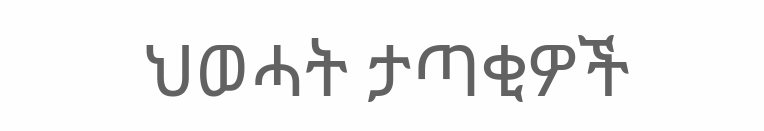ህወሓት ታጣቂዎች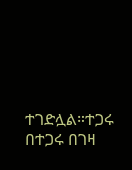ተገድሏል።ተጋሩ በተጋሩ በገዛ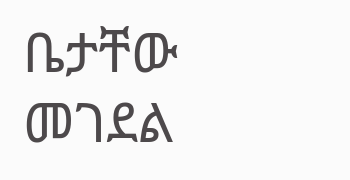ቤታቸው መገደል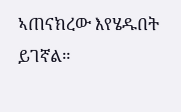ኣጠናክረው እየሄዱበት ይገኛል።